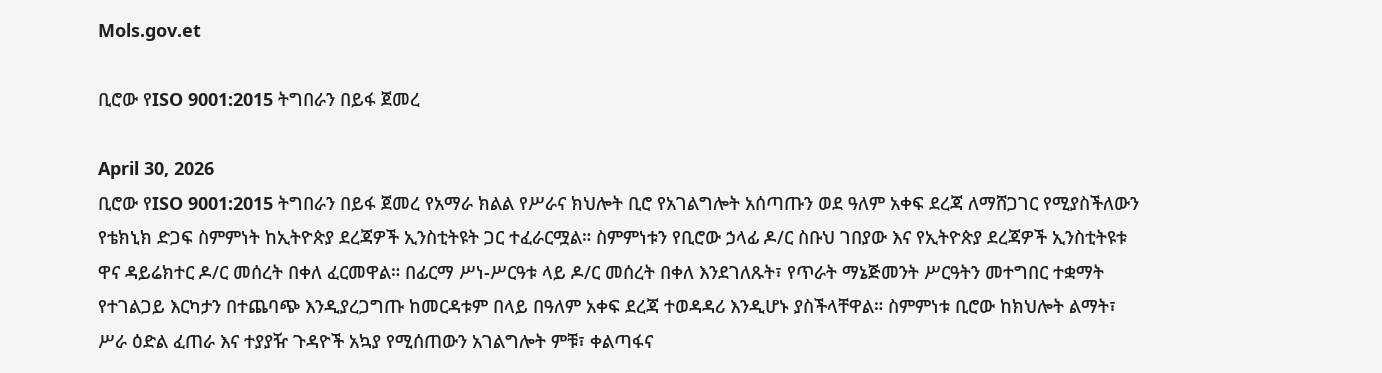Mols.gov.et

ቢሮው የISO 9001:2015 ትግበራን በይፋ ጀመረ

April 30, 2026
ቢሮው የISO 9001:2015 ትግበራን በይፋ ጀመረ የአማራ ክልል የሥራና ክህሎት ቢሮ የአገልግሎት አሰጣጡን ወደ ዓለም አቀፍ ደረጃ ለማሸጋገር የሚያስችለውን የቴክኒክ ድጋፍ ስምምነት ከኢትዮጵያ ደረጃዎች ኢንስቲትዩት ጋር ተፈራርሟል። ስምምነቱን የቢሮው ኃላፊ ዶ/ር ስቡህ ገበያው እና የኢትዮጵያ ደረጃዎች ኢንስቲትዩቱ ዋና ዳይሬክተር ዶ/ር መሰረት በቀለ ፈርመዋል። በፊርማ ሥነ-ሥርዓቱ ላይ ዶ/ር መሰረት በቀለ እንደገለጹት፣ የጥራት ማኔጅመንት ሥርዓትን መተግበር ተቋማት የተገልጋይ እርካታን በተጨባጭ እንዲያረጋግጡ ከመርዳቱም በላይ በዓለም አቀፍ ደረጃ ተወዳዳሪ እንዲሆኑ ያስችላቸዋል። ስምምነቱ ቢሮው ከክህሎት ልማት፣ ሥራ ዕድል ፈጠራ እና ተያያዥ ጉዳዮች አኳያ የሚሰጠውን አገልግሎት ምቹ፣ ቀልጣፋና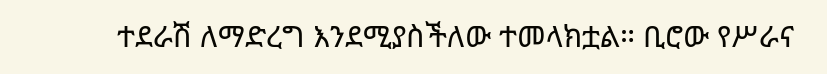ተደራሽ ለማድረግ እንደሚያስችለው ተመላክቷል። ቢሮው የሥራና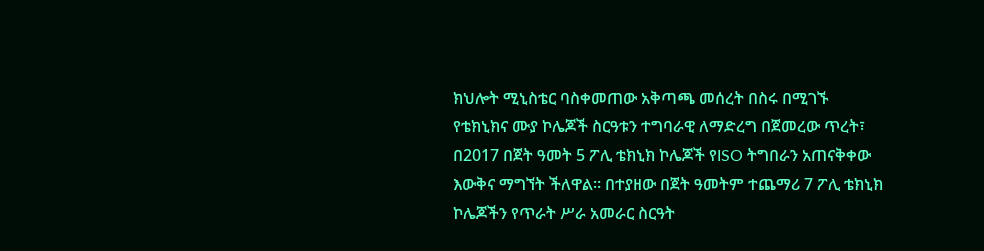ክህሎት ሚኒስቴር ባስቀመጠው አቅጣጫ መሰረት በስሩ በሚገኙ የቴክኒክና ሙያ ኮሌጆች ስርዓቱን ተግባራዊ ለማድረግ በጀመረው ጥረት፣ በ2017 በጀት ዓመት 5 ፖሊ ቴክኒክ ኮሌጆች የISO ትግበራን አጠናቅቀው እውቅና ማግኘት ችለዋል። በተያዘው በጀት ዓመትም ተጨማሪ 7 ፖሊ ቴክኒክ ኮሌጆችን የጥራት ሥራ አመራር ስርዓት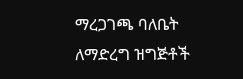ማረጋገጫ ባለቤት ለማድረግ ዝግጅቶች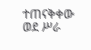ተጠናቅቀው ወደ ሥራ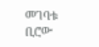መገባቱ ቢሮው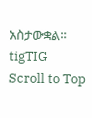አስታውቋል።
tigTIG
Scroll to Top